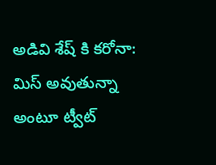అడివి శేష్ కి కరోనా: మిస్ అవుతున్నా అంటూ ట్వీట్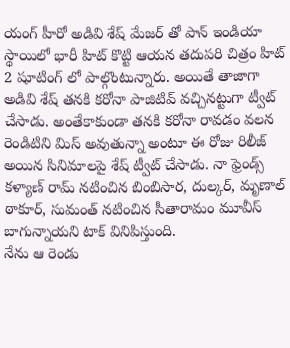యంగ్ హీరో అడివి శేష్ మేజర్ తో పాన్ ఇండియా స్థాయిలో భారీ హిట్ కొట్టి ఆయన తదుపరి చిత్రం హిట్ 2 షూటింగ్ లో పాల్గొంటున్నారు. అయితే తాజాగా అడివి శేష్ తనకి కరోనా పాజిటివ్ వచ్చినట్టుగా ట్వీట్ చేసాడు. అంతేకాకుండా తనకి కరోనా రావడం వలన రెండిటిని మిస్ అవుతున్నా అంటూ ఈ రోజు రిలీజ్ అయిన సినిమాలపై శేష్ ట్వీట్ చేసాడు. నా ఫ్రెండ్స్ కళ్యాణ్ రామ్ నటించిన బింబిసార, దుల్కర్, మృణాల్ ఠాకూర్, సుమంత్ నటించిన సీతారామం మూవీస్ బాగున్నాయని టాక్ వినిపిస్తుంది.
నేను ఆ రెండు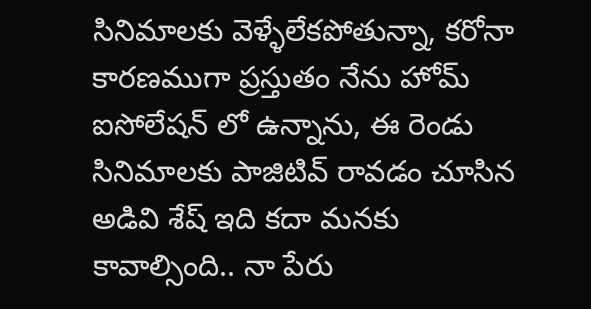సినిమాలకు వెళ్ళేలేకపోతున్నా, కరోనా కారణముగా ప్రస్తుతం నేను హోమ్ ఐసోలేషన్ లో ఉన్నాను, ఈ రెండు సినిమాలకు పాజిటివ్ రావడం చూసిన అడివి శేష్ ఇది కదా మనకు కావాల్సింది.. నా పేరు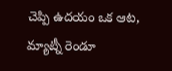చెప్పి ఉదయం ఒక ఆట, మ్యాట్నీ రెండూ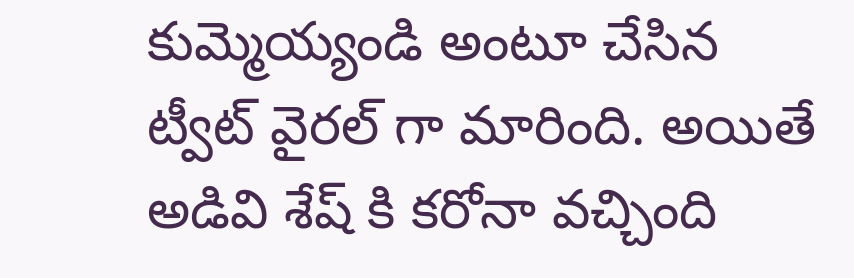కుమ్మెయ్యండి అంటూ చేసిన ట్వీట్ వైరల్ గా మారింది. అయితే అడివి శేష్ కి కరోనా వచ్చింది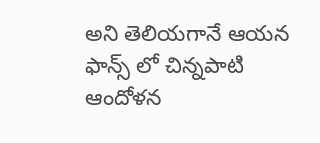అని తెలియగానే ఆయన ఫాన్స్ లో చిన్నపాటి ఆందోళన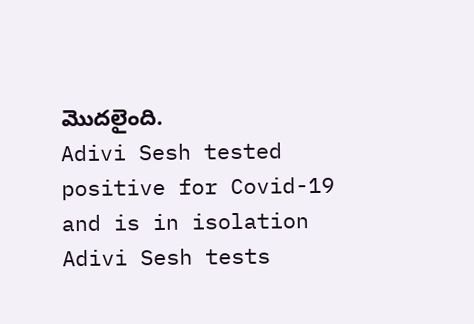మొదలైంది.
Adivi Sesh tested positive for Covid-19 and is in isolation
Adivi Sesh tests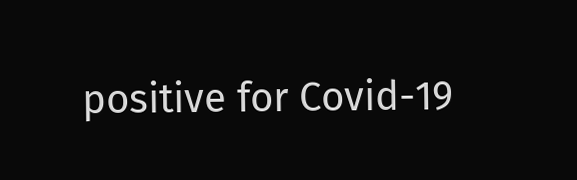positive for Covid-19